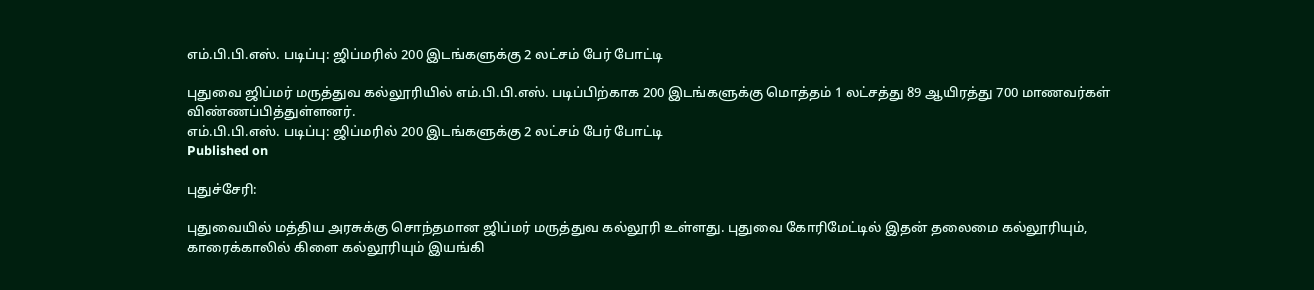எம்.பி.பி.எஸ். படிப்பு: ஜிப்மரில் 200 இடங்களுக்கு 2 லட்சம் பேர் போட்டி

புதுவை ஜிப்மர் மருத்துவ கல்லூரியில் எம்.பி.பி.எஸ். படிப்பிற்காக 200 இடங்களுக்கு மொத்தம் 1 லட்சத்து 89 ஆயிரத்து 700 மாணவர்கள் விண்ணப்பித்துள்ளனர்.
எம்.பி.பி.எஸ். படிப்பு: ஜிப்மரில் 200 இடங்களுக்கு 2 லட்சம் பேர் போட்டி
Published on

புதுச்சேரி:

புதுவையில் மத்திய அரசுக்கு சொந்தமான ஜிப்மர் மருத்துவ கல்லூரி உள்ளது. புதுவை கோரிமேட்டில் இதன் தலைமை கல்லூரியும், காரைக்காலில் கிளை கல்லூரியும் இயங்கி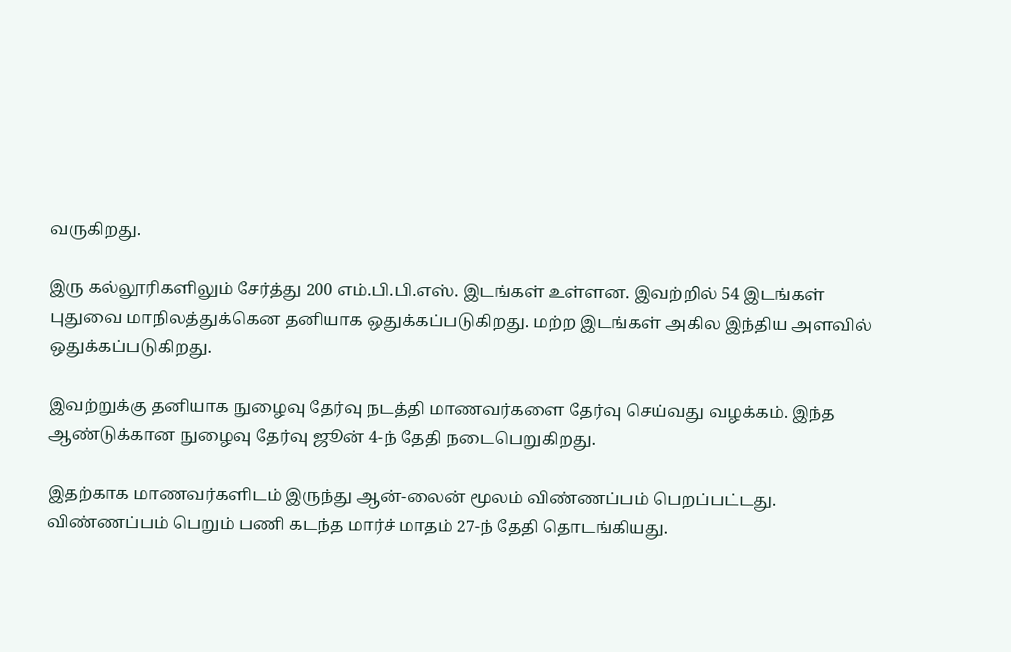வருகிறது.

இரு கல்லூரிகளிலும் சேர்த்து 200 எம்.பி.பி.எஸ். இடங்கள் உள்ளன. இவற்றில் 54 இடங்கள் புதுவை மாநிலத்துக்கென தனியாக ஒதுக்கப்படுகிறது. மற்ற இடங்கள் அகில இந்திய அளவில் ஒதுக்கப்படுகிறது.

இவற்றுக்கு தனியாக நுழைவு தேர்வு நடத்தி மாணவர்களை தேர்வு செய்வது வழக்கம். இந்த ஆண்டுக்கான நுழைவு தேர்வு ஜூன் 4-ந் தேதி நடைபெறுகிறது.

இதற்காக மாணவர்களிடம் இருந்து ஆன்-லைன் மூலம் விண்ணப்பம் பெறப்பட்டது. விண்ணப்பம் பெறும் பணி கடந்த மார்ச் மாதம் 27-ந் தேதி தொடங்கியது.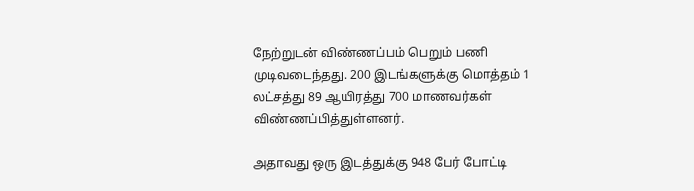நேற்றுடன் விண்ணப்பம் பெறும் பணி முடிவடைந்தது. 200 இடங்களுக்கு மொத்தம் 1 லட்சத்து 89 ஆயிரத்து 700 மாணவர்கள் விண்ணப்பித்துள்ளனர்.

அதாவது ஒரு இடத்துக்கு 948 பேர் போட்டி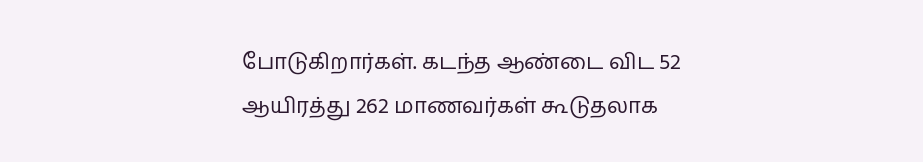போடுகிறார்கள். கடந்த ஆண்டை விட 52 ஆயிரத்து 262 மாணவர்கள் கூடுதலாக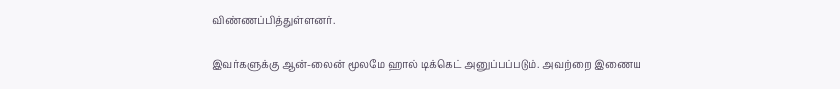விண்ணப்பித்துள்ளனர்.

இவர்களுக்கு ஆன்-லைன் மூலமே ஹால் டிக்கெட் அனுப்பப்படும். அவற்றை இணைய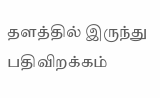தளத்தில் இருந்து பதிவிறக்கம்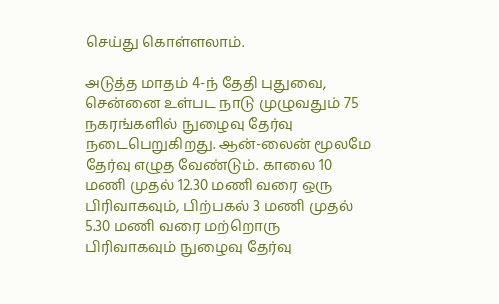செய்து கொள்ளலாம்.

அடுத்த மாதம் 4-ந் தேதி புதுவை, சென்னை உள்பட நாடு முழுவதும் 75 நகரங்களில் நுழைவு தேர்வு நடைபெறுகிறது. ஆன்-லைன் மூலமே தேர்வு எழுத வேண்டும். காலை 10 மணி முதல் 12.30 மணி வரை ஒரு பிரிவாகவும், பிற்பகல் 3 மணி முதல் 5.30 மணி வரை மற்றொரு பிரிவாகவும் நுழைவு தேர்வு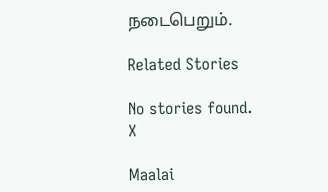நடைபெறும்.

Related Stories

No stories found.
X

Maalai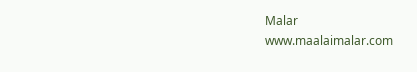Malar
www.maalaimalar.com